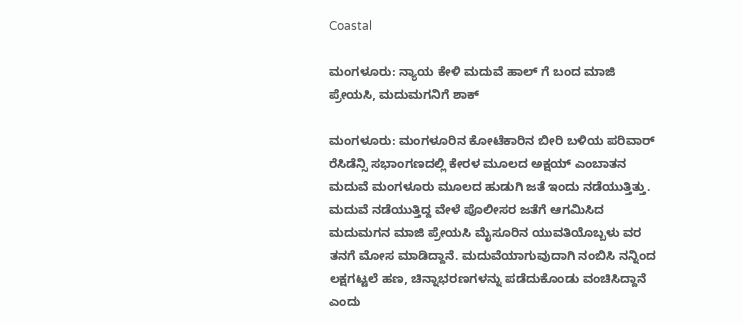Coastal

ಮಂಗಳೂರು: ನ್ಯಾಯ ಕೇಳಿ ಮದುವೆ ಹಾಲ್ ಗೆ ಬಂದ ಮಾಜಿ ಪ್ರೇಯಸಿ, ಮದುಮಗನಿಗೆ ಶಾಕ್

ಮಂಗಳೂರು: ಮಂಗಳೂರಿನ ಕೋಟೆಕಾರಿನ ಬೀರಿ ಬಳಿಯ ಪರಿವಾರ್ ರೆಸಿಡೆನ್ಸಿ ಸಭಾಂಗಣದಲ್ಲಿ ಕೇರಳ ಮೂಲದ ಅಕ್ಷಯ್ ಎಂಬಾತನ ಮದುವೆ ಮಂಗಳೂರು ಮೂಲದ ಹುಡುಗಿ ಜತೆ ಇಂದು ನಡೆಯುತ್ತಿತ್ತು. ಮದುವೆ ನಡೆಯುತ್ತಿದ್ದ ವೇಳೆ ಪೊಲೀಸರ ಜತೆಗೆ ಆಗಮಿಸಿದ ಮದುಮಗನ ಮಾಜಿ ಪ್ರೇಯಸಿ ಮೈಸೂರಿನ ಯುವತಿಯೊಬ್ಬಳು ವರ ತನಗೆ ಮೋಸ ಮಾಡಿದ್ದಾನೆ. ಮದುವೆಯಾಗುವುದಾಗಿ ನಂಬಿಸಿ ನನ್ನಿಂದ ಲಕ್ಷಗಟ್ಟಲೆ ಹಣ, ಚಿನ್ನಾಭರಣಗಳನ್ನು ಪಡೆದುಕೊಂಡು ವಂಚಿಸಿದ್ದಾನೆ ಎಂದು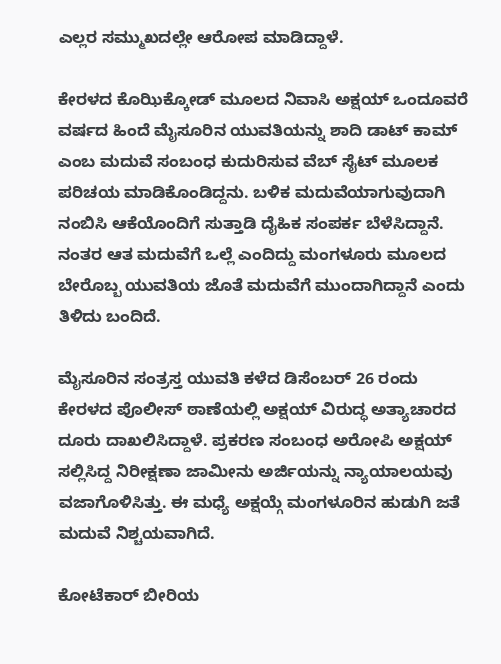ಎಲ್ಲರ ಸಮ್ಮುಖದಲ್ಲೇ ಆರೋಪ ಮಾಡಿದ್ದಾಳೆ.

ಕೇರಳದ ಕೊಝಿಕ್ಕೋಡ್ ಮೂಲದ ನಿವಾಸಿ ಅಕ್ಷಯ್ ಒಂದೂವರೆ ವರ್ಷದ ಹಿಂದೆ ಮೈಸೂರಿನ ಯುವತಿಯನ್ನು ಶಾದಿ ಡಾಟ್ ಕಾಮ್ ಎಂಬ ಮದುವೆ ಸಂಬಂಧ ಕುದುರಿಸುವ ವೆಬ್ ಸೈಟ್ ಮೂಲಕ ಪರಿಚಯ ಮಾಡಿಕೊಂಡಿದ್ದನು. ಬಳಿಕ ಮದುವೆಯಾಗುವುದಾಗಿ ನಂಬಿಸಿ ಆಕೆಯೊಂದಿಗೆ ಸುತ್ತಾಡಿ ದೈಹಿಕ ಸಂಪರ್ಕ ಬೆಳೆಸಿದ್ದಾನೆ. ನಂತರ ಆತ ಮದುವೆಗೆ ಒಲ್ಲೆ ಎಂದಿದ್ದು ಮಂಗಳೂರು ಮೂಲದ ಬೇರೊಬ್ಬ ಯುವತಿಯ ಜೊತೆ ಮದುವೆಗೆ ಮುಂದಾಗಿದ್ದಾನೆ ಎಂದು ತಿಳಿದು ಬಂದಿದೆ.

ಮೈಸೂರಿನ ಸಂತ್ರಸ್ತ ಯುವತಿ ಕಳೆದ ಡಿಸೆಂಬರ್ 26 ರಂದು ಕೇರಳದ ಪೊಲೀಸ್ ಠಾಣೆಯಲ್ಲಿ ಅಕ್ಷಯ್ ವಿರುದ್ಧ ಅತ್ಯಾಚಾರದ ದೂರು ದಾಖಲಿಸಿದ್ದಾಳೆ. ಪ್ರಕರಣ ಸಂಬಂಧ ಅರೋಪಿ ಅಕ್ಷಯ್ ಸಲ್ಲಿಸಿದ್ದ ನಿರೀಕ್ಷಣಾ ಜಾಮೀನು ಅರ್ಜಿಯನ್ನು ನ್ಯಾಯಾಲಯವು ವಜಾಗೊಳಿಸಿತ್ತು. ಈ ಮಧ್ಯೆ ಅಕ್ಷಯ್ಗೆ ಮಂಗಳೂರಿನ ಹುಡುಗಿ ಜತೆ ಮದುವೆ ನಿಶ್ಚಯವಾಗಿದೆ.

ಕೋಟೆಕಾರ್ ಬೀರಿಯ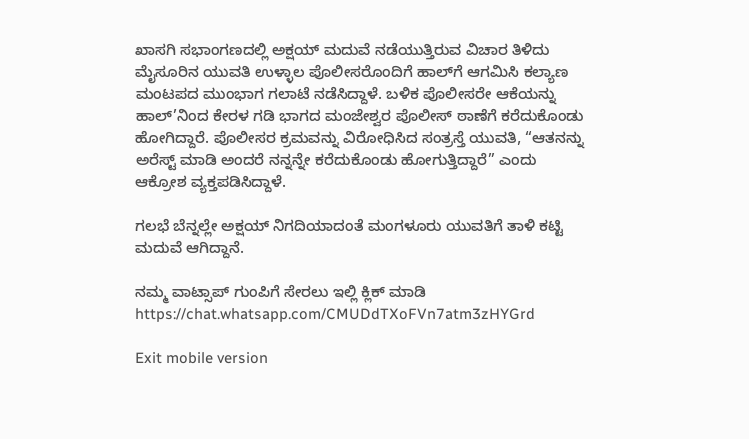ಖಾಸಗಿ ಸಭಾಂಗಣದಲ್ಲಿ ಅಕ್ಷಯ್ ಮದುವೆ ನಡೆಯುತ್ತಿರುವ ವಿಚಾರ ತಿಳಿದು ಮೈಸೂರಿನ ಯುವತಿ ಉಳ್ಳಾಲ ಪೊಲೀಸರೊಂದಿಗೆ ಹಾಲ್‌ಗೆ ಆಗಮಿಸಿ ಕಲ್ಯಾಣ ಮಂಟಪದ ಮುಂಭಾಗ ಗಲಾಟೆ ನಡೆಸಿದ್ದಾಳೆ. ಬಳಿಕ ಪೊಲೀಸರೇ ಆಕೆಯನ್ನು ಹಾಲ್’ನಿಂದ ಕೇರಳ ಗಡಿ ಭಾಗದ ಮಂಜೇಶ್ವರ ಪೊಲೀಸ್ ಠಾಣೆಗೆ ಕರೆದುಕೊಂಡು ಹೋಗಿದ್ದಾರೆ. ಪೊಲೀಸರ ಕ್ರಮವನ್ನು ವಿರೋಧಿಸಿದ ಸಂತ್ರಸ್ತೆ ಯುವತಿ, “ಆತನನ್ನು ಅರೆಸ್ಟ್ ಮಾಡಿ ಅಂದರೆ ನನ್ನನ್ನೇ ಕರೆದುಕೊಂಡು ಹೋಗುತ್ತಿದ್ದಾರೆ” ಎಂದು ಆಕ್ರೋಶ ವ್ಯಕ್ತಪಡಿಸಿದ್ದಾಳೆ.

ಗಲಭೆ ಬೆನ್ನಲ್ಲೇ ಅಕ್ಷಯ್ ನಿಗದಿಯಾದಂತೆ ಮಂಗಳೂರು ಯುವತಿಗೆ ತಾಳಿ ಕಟ್ಟಿ ಮದುವೆ ಆಗಿದ್ದಾನೆ.

ನಮ್ಮ ವಾಟ್ಸಾಪ್ ಗುಂಪಿಗೆ ಸೇರಲು ಇಲ್ಲಿ ಕ್ಲಿಕ್ ಮಾಡಿ
https://chat.whatsapp.com/CMUDdTXoFVn7atm3zHYGrd

Exit mobile version